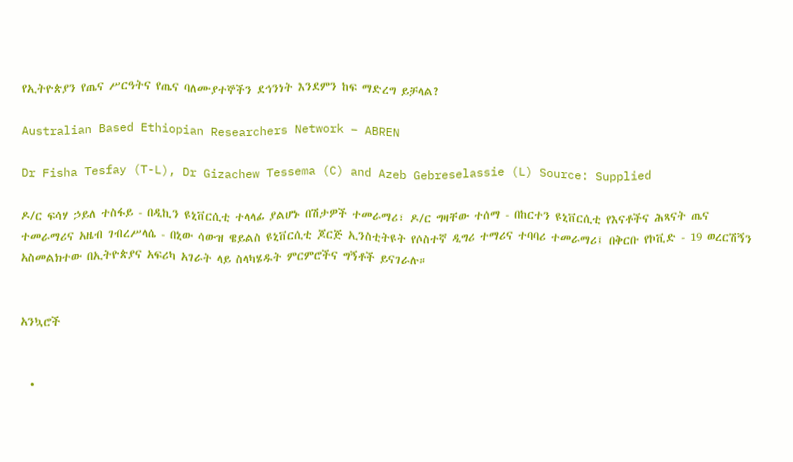የኢትዮጵያን የጤና ሥርዓትና የጤና ባለሙያተኞችን ደኅንነት እንደምን ከፍ ማድረግ ይቻላል?

Australian Based Ethiopian Researchers Network – ABREN

Dr Fisha Tesfay (T-L), Dr Gizachew Tessema (C) and Azeb Gebreselassie (L) Source: Supplied

ዶ/ር ፍሳሃ ኃይለ ተስፋይ - በዲኪን ዩኒቨርሲቲ ተላላፊ ያልሆኑ በሽታዎች ተመራማሪ፣ ዶ/ር ግዛቸው ተሰማ - በከርተን ዩኒቨርሲቲ የእናቶችና ሕጻናት ጤና ተመራማሪና አዜብ ገብረሥላሴ - በኒው ሳውዝ ዌይልስ ዩኒቨርሲቲ ጆርጅ ኢንስቲትዩት የሶስተኛ ዲግሪ ተማሪና ተባባሪ ተመራማሪ፤ በቅርቡ የኮቪድ - 19 ወረርሽኝን አስመልክተው በኢትዮጵያና አፍሪካ አገራት ላይ ስላካሄዱት ምርምሮችና ግኝቶች ይናገራሉ።


አንኳሮች


  •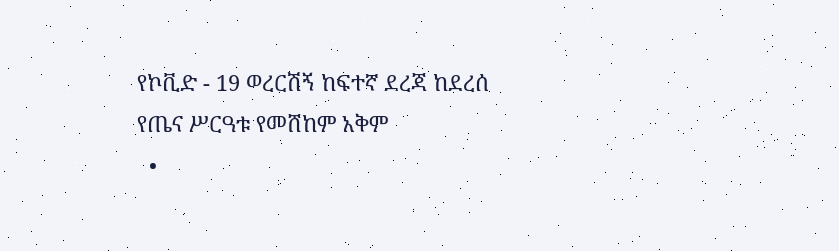የኮቪድ - 19 ወረርሽኝ ከፍተኛ ደረጃ ከደረሰ የጤና ሥርዓቱ የመሸከም አቅም
  •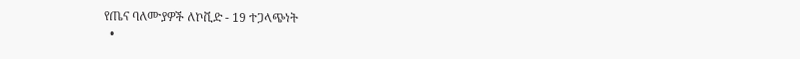የጤና ባለሙያዎች ለኮቪድ - 19 ተጋላጭነት
  •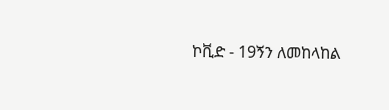ኮቪድ - 19ኝን ለመከላከል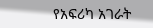የአፍሪካ አገራት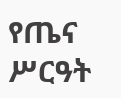የጤና ሥርዓት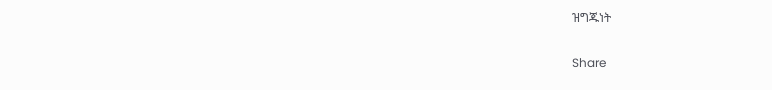ዝግጁነት

Share